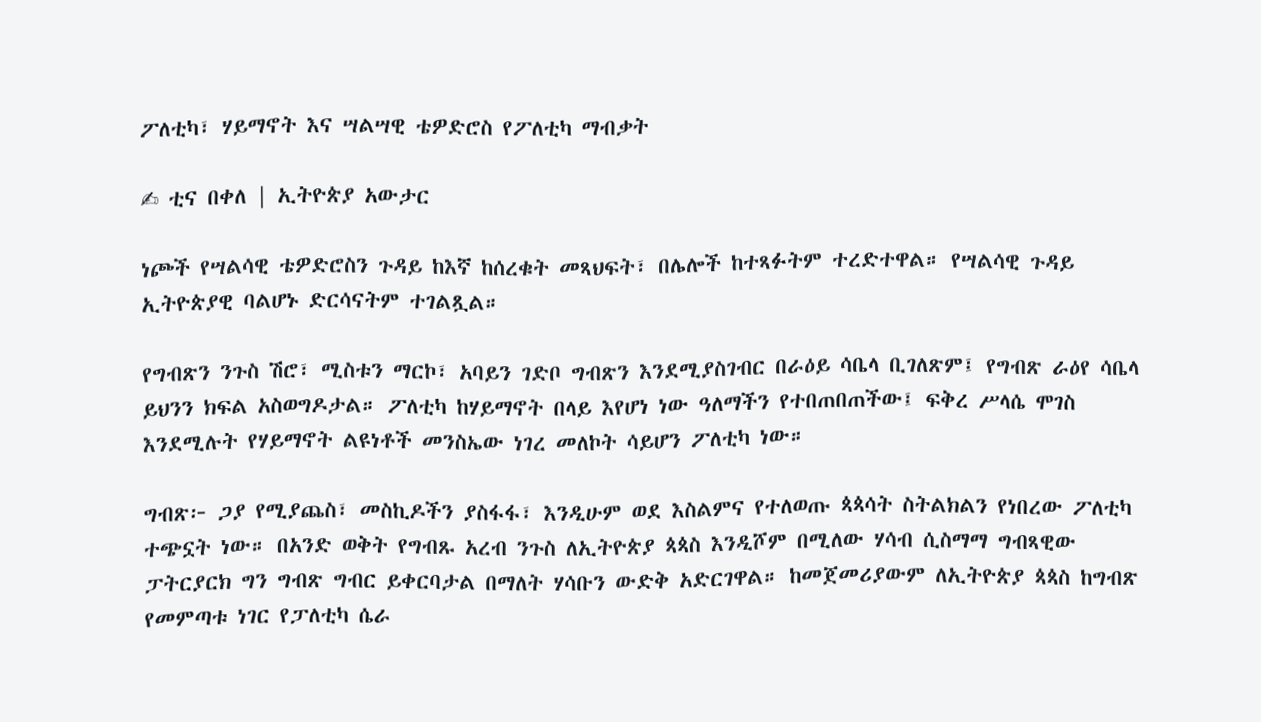ፖለቲካ፣ ሃይማኖት እና ሣልሣዊ ቴዎድሮስ የፖለቲካ ማብቃት

✍ ቲና በቀለ | ኢትዮጵያ አውታር

ነጮች የሣልሳዊ ቴዎድሮስን ጉዳይ ከእኛ ከሰረቁት መጻህፍት፣ በሌሎች ከተጻፉትም ተረድተዋል። የሣልሳዊ ጉዳይ ኢትዮጵያዊ ባልሆኑ ድርሳናትም ተገልጿል።

የግብጽን ንጉስ ሽሮ፣ ሚስቱን ማርኮ፣ አባይን ገድቦ ግብጽን እንደሚያስገብር በራዕይ ሳቤላ ቢገለጽም፤ የግብጽ ራዕየ ሳቤላ ይህንን ክፍል አስወግዶታል። ፖለቲካ ከሃይማኖት በላይ እየሆነ ነው ዓለማችን የተበጠበጠችው፤ ፍቅረ ሥላሴ ሞገስ እንደሚሉት የሃይማኖት ልዩነቶች መንስኤው ነገረ መለኮት ሳይሆን ፖለቲካ ነው።

ግብጽ፦ ጋያ የሚያጨስ፣ መስኪዶችን ያስፋፋ፣ እንዲሁም ወደ እስልምና የተለወጡ ጳጳሳት ስትልክልን የነበረው ፖለቲካ ተጭኗት ነው። በአንድ ወቅት የግብጹ አረብ ንጉስ ለኢትዮጵያ ጳጳስ እንዲሾም በሚለው ሃሳብ ሲስማማ ግብጻዊው ፓትርያርክ ግን ግብጽ ግብር ይቀርባታል በማለት ሃሳቡን ውድቅ አድርገዋል። ከመጀመሪያውም ለኢትዮጵያ ጳጳስ ከግብጽ የመምጣቱ ነገር የፓለቲካ ሴራ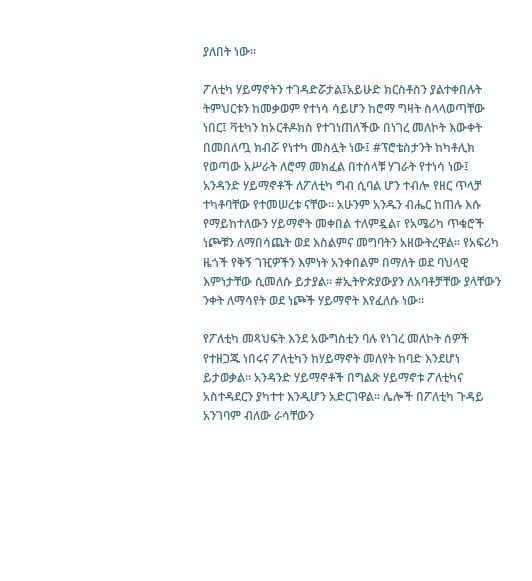ያለበት ነው።

ፖለቲካ ሃይማኖትን ተገዳድሯታል፤አይሁድ ክርስቶስን ያልተቀበሉት ትምህርቱን ከመቃወም የተነሳ ሳይሆን ከሮማ ግዛት ስላላወጣቸው ነበር፤ ቫቲካን ከኦርቶዶክስ የተገነጠለችው በነገረ መለኮት እውቀት በመበለጧ ክብሯ የነተካ መስሏት ነው፤ #ፕሮቴስታንት ከካቶሊክ የወጣው አሥራት ለሮማ መክፈል በተሰላቹ ሃገራት የተነሳ ነው፤ አንዳንድ ሃይማኖቶች ለፖለቲካ ግብ ሲባል ሆን ተብሎ የዘር ጥላቻ ተካቶባቸው የተመሠረቱ ናቸው። አሁንም አንዱን ብሔር ከጠሉ እሱ የማይከተለውን ሃይማኖት መቀበል ተለምዷል፣ የአሜሪካ ጥቁሮች ነጮቹን ለማበሳጨት ወደ እስልምና መግባትን አዘውትረዋል። የአፍሪካ ዜጎች የቅኝ ገዢዎችን እምነት አንቀበልም በማለት ወደ ባህላዊ እምነታቸው ሲመለሱ ይታያል። #ኢትዮጵያውያን ለአባቶቻቸው ያላቸውን ንቀት ለማሳየት ወደ ነጮች ሃይማኖት እየፈለሱ ነው።

የፖለቲካ መጻህፍት እንደ አውግስቲን ባሉ የነገረ መለኮት ሰዎች የተዘጋጁ ነበሩና ፖለቲካን ከሃይማኖት መለየት ከባድ እንደሆነ ይታወቃል። አንዳንድ ሃይማኖቶች በግልጽ ሃይማኖቱ ፖለቲካና አስተዳደርን ያካተተ እንዲሆን አድርገዋል። ሌሎች በፖለቲካ ጉዳይ አንገባም ብለው ራሳቸውን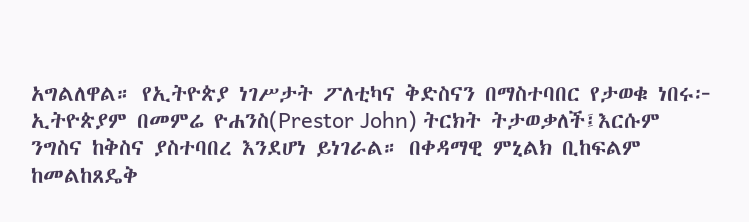አግልለዋል። የኢትዮጵያ ነገሥታት ፖለቲካና ቅድስናን በማስተባበር የታወቁ ነበሩ፦ ኢትዮጵያም በመምሬ ዮሐንስ(Prestor John) ትርክት ትታወቃለች፤እርሱም ንግስና ከቅስና ያስተባበረ እንደሆነ ይነገራል። በቀዳማዊ ምኒልክ ቢከፍልም ከመልከጸዴቅ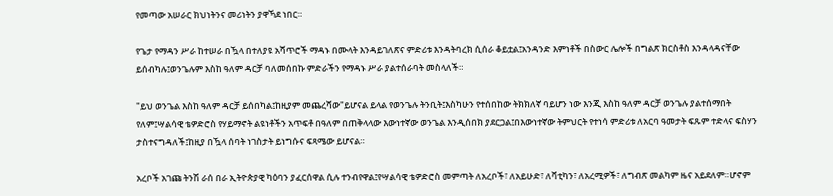የመጣው አሠራር ክህነትንና መሪነትን ያዋኻደ ነበር።

የጌታ የማዳን ሥራ ከተሠራ በዃላ በተለያዩ አሻጥሮች ማዳኑ በሙላት እንዳይገለጽና ምድሪቱ እንዳትባረክ ሲሰራ ቆይቷል፤አንዳንድ እምነቶች በስውር ሌሎች በግልጽ ክርስቶስ እንዳላዳናቸው ይሰብካሉ፤ወንጌሉም እስከ ዓለም ዳርቻ ባለመሰበኩ ምድራችን የማዳኑ ሥራ ያልተሰራባት መስላለች።

"ይህ ወንጌል እስከ ዓለም ዳርቻ ይሰበካል፤ከዚያም መጨረሻው"ይሆናል ይላል የወንጌሉ ትንቢት፤እስካሁን የተሰበከው ትክክለኛ ባይሆን ነው እንጂ እስከ ዓለም ዳርቻ ወንጌሉ ያልተሰማበት የለም፤ሣልሳዊ ቴዎድሮስ የሃይማኖት ልዩነቶችን አጥፍቶ በዓለም በጠቅላላው እውነተኛው ወንጌል እንዲሰበክ ያደርጋል፤በእውነተኛው ትምህርት የተነሳ ምድሪቱ ለአርባ ዓመታት ፍጹም ተድላና ፍስሃን ታስተናግዳለች፤ከዚያ በዃላ ሰባት ነገስታት ይነግሱና ፍጻሜው ይሆናል።

አረቦች አገጩ ትንሽ ራሰ በራ ኢትዮጵያዊ ካዕባን ያፈርሰዋል ሲሉ ተንብየዋል፤የሣልሳዊ ቴዎድሮስ መምጣት ለአረቦች፣ ለአይሁድ፣ ለቫቲካን፣ ለአረሚዎች፣ ለግብጽ መልካም ዜና አይደለም።ሆኖም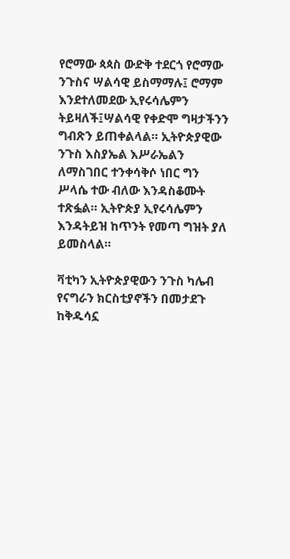የሮማው ጳጳስ ውድቅ ተደርጎ የሮማው ንጉስና ሣልሳዊ ይስማማሉ፤ ሮማም እንደተለመደው ኢየሩሳሌምን ትይዛለች፤ሣልሳዊ የቀድሞ ግዛታችንን ግብጽን ይጠቀልላል። ኢትዮጵያዊው ንጉስ እስያኤል እሥራኤልን ለማስገበር ተንቀሳቅሶ ነበር ግን ሥላሴ ተው ብለው እንዳስቆሙት ተጽፏል። ኢትዮጵያ ኢየሩሳሌምን እንዳትይዝ ከጥንት የመጣ ግዝት ያለ ይመስላል።

ቫቲካን ኢትዮጵያዊውን ንጉስ ካሌብ የናግራን ክርስቲያኖችን በመታደጉ ከቅዱሳኗ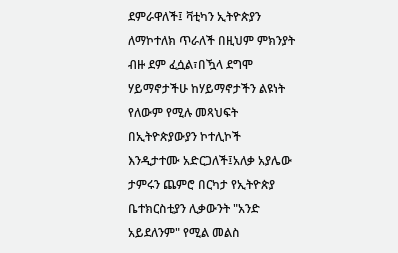ደምራዋለች፤ ቫቲካን ኢትዮጵያን ለማኮተለክ ጥራለች በዚህም ምክንያት ብዙ ደም ፈሷል፣በዃላ ደግሞ ሃይማኖታችሁ ከሃይማኖታችን ልዩነት የለውም የሚሉ መጻህፍት በኢትዮጵያውያን ኮተሊኮች እንዲታተሙ አድርጋለች፤አለቃ አያሌው ታምሩን ጨምሮ በርካታ የኢትዮጵያ ቤተክርስቲያን ሊቃውንት "አንድ አይደለንም" የሚል መልስ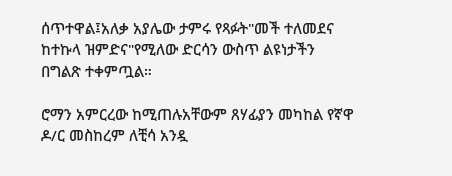ሰጥተዋል፤አለቃ አያሌው ታምሩ የጻፉት"መች ተለመደና ከተኩላ ዝምድና"የሚለው ድርሳን ውስጥ ልዩነታችን በግልጽ ተቀምጧል።

ሮማን አምርረው ከሚጠሉአቸውም ጸሃፊያን መካከል የኛዋ ዶ/ር መስከረም ለቺሳ አንዷ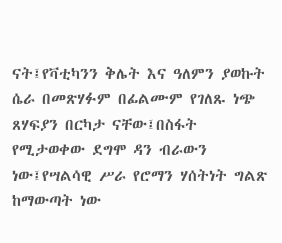ናት፤የቫቲካንን ቅሌት እና ዓለምን ያወኩት ሴራ በመጽሃፉም በፊልሙም የገለጹ ነጭ ጸሃፍያን በርካታ ናቸው፤በስፋት የሚታወቀው ደግሞ ዳን ብራውን ነው፤የሣልሳዊ ሥራ የሮማን ሃሰትነት ግልጽ ከማውጣት ነው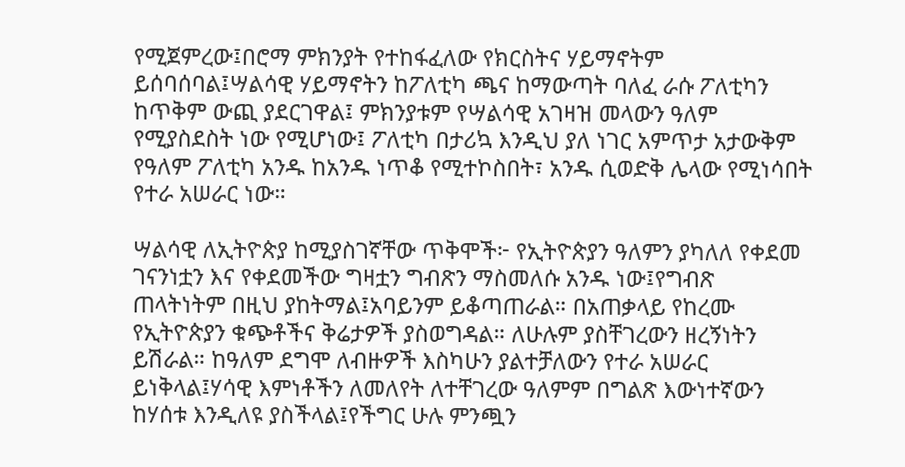የሚጀምረው፤በሮማ ምክንያት የተከፋፈለው የክርስትና ሃይማኖትም ይሰባሰባል፤ሣልሳዊ ሃይማኖትን ከፖለቲካ ጫና ከማውጣት ባለፈ ራሱ ፖለቲካን ከጥቅም ውጪ ያደርገዋል፤ ምክንያቱም የሣልሳዊ አገዛዝ መላውን ዓለም የሚያስደስት ነው የሚሆነው፤ ፖለቲካ በታሪኳ እንዲህ ያለ ነገር አምጥታ አታውቅም የዓለም ፖለቲካ አንዱ ከአንዱ ነጥቆ የሚተኮስበት፣ አንዱ ሲወድቅ ሌላው የሚነሳበት የተራ አሠራር ነው።

ሣልሳዊ ለኢትዮጵያ ከሚያስገኛቸው ጥቅሞች፦ የኢትዮጵያን ዓለምን ያካለለ የቀደመ ገናንነቷን እና የቀደመችው ግዛቷን ግብጽን ማስመለሱ አንዱ ነው፤የግብጽ ጠላትነትም በዚህ ያከትማል፤አባይንም ይቆጣጠራል። በአጠቃላይ የከረሙ የኢትዮጵያን ቁጭቶችና ቅሬታዎች ያስወግዳል። ለሁሉም ያስቸገረውን ዘረኝነትን ይሽራል። ከዓለም ደግሞ ለብዙዎች እስካሁን ያልተቻለውን የተራ አሠራር  ይነቅላል፤ሃሳዊ እምነቶችን ለመለየት ለተቸገረው ዓለምም በግልጽ እውነተኛውን ከሃሰቱ እንዲለዩ ያስችላል፤የችግር ሁሉ ምንጯን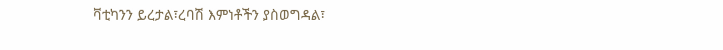ቫቲካንን ይረታል፣ረባሽ እምነቶችን ያስወግዳል፣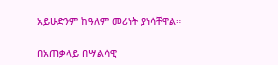አይሁድንም ከዓለም መሪነት ያነሳቸዋል።

በአጠቃላይ በሣልሳዊ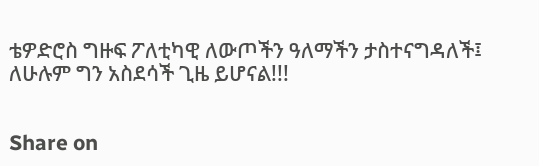ቴዎድሮስ ግዙፍ ፖለቲካዊ ለውጦችን ዓለማችን ታስተናግዳለች፤ ለሁሉም ግን አስደሳች ጊዜ ይሆናል!!!


Share on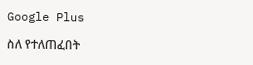Google Plus

ስለ የተለጠፈበት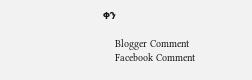ቀን

    Blogger Comment
    Facebook Comment